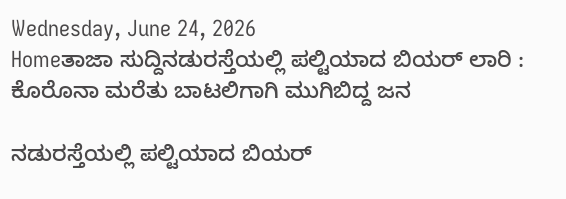Wednesday, June 24, 2026
Homeತಾಜಾ ಸುದ್ದಿನಡುರಸ್ತೆಯಲ್ಲಿ ಪಲ್ಟಿಯಾದ ಬಿಯರ್ ಲಾರಿ : ಕೊರೊನಾ ಮರೆತು ಬಾಟಲಿಗಾಗಿ ಮುಗಿಬಿದ್ದ ಜನ

ನಡುರಸ್ತೆಯಲ್ಲಿ ಪಲ್ಟಿಯಾದ ಬಿಯರ್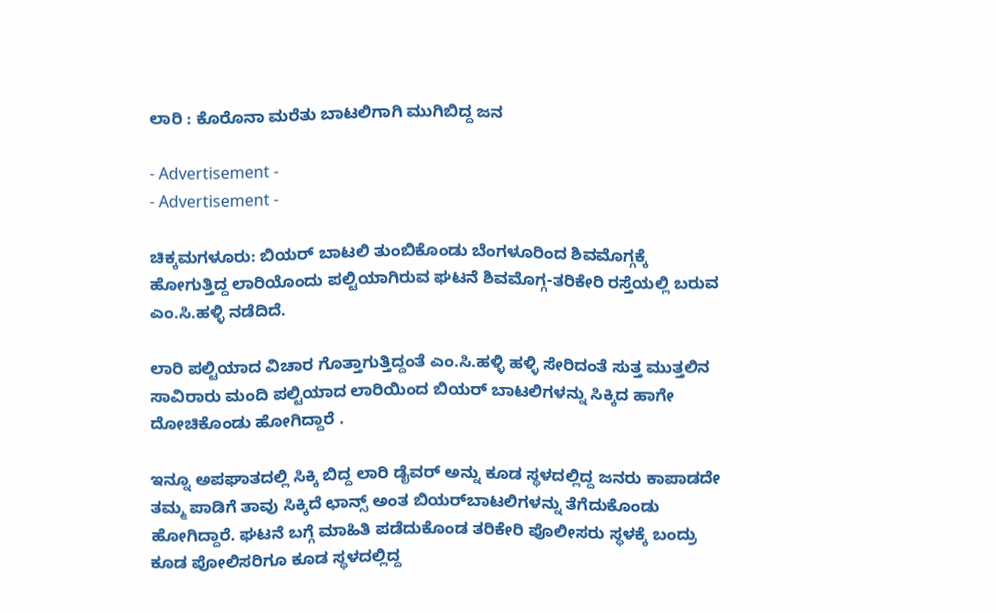ಲಾರಿ : ಕೊರೊನಾ ಮರೆತು ಬಾಟಲಿಗಾಗಿ ಮುಗಿಬಿದ್ದ ಜನ

- Advertisement -
- Advertisement -

ಚಿಕ್ಕಮಗಳೂರು: ಬಿಯರ್ ಬಾಟಲಿ ತುಂಬಿಕೊಂಡು ಬೆಂಗಳೂರಿಂದ ಶಿವಮೊಗ್ಗಕ್ಕೆ ಹೋಗುತ್ತಿದ್ದ ಲಾರಿಯೊಂದು ಪಲ್ಟಿಯಾಗಿರುವ ಘಟನೆ ಶಿವಮೊಗ್ಗ-ತರಿಕೇರಿ ರಸ್ತೆಯಲ್ಲಿ ಬರುವ ಎಂ.ಸಿ.ಹಳ್ಳಿ ನಡೆದಿದೆ.

ಲಾರಿ ಪಲ್ಟಿಯಾದ ವಿಚಾರ ಗೊತ್ತಾಗುತ್ತಿದ್ದಂತೆ ಎಂ.ಸಿ.ಹಳ್ಳಿ ಹಳ್ಳಿ ಸೇರಿದಂತೆ ಸುತ್ತ ಮುತ್ತಲಿನ ಸಾವಿರಾರು ಮಂದಿ ಪಲ್ಟಿಯಾದ ಲಾರಿಯಿಂದ ಬಿಯರ್‌ ಬಾಟಲಿಗಳನ್ನು ಸಿಕ್ಕಿದ ಹಾಗೇ ದೋಚಿಕೊಂಡು ಹೋಗಿದ್ದಾರೆ .

ಇನ್ನೂ ಅಪಘಾತದಲ್ಲಿ ಸಿಕ್ಕಿ ಬಿದ್ದ ಲಾರಿ ಡೈವರ್‌ ಅನ್ನು ಕೂಡ ಸ್ಥಳದಲ್ಲಿದ್ದ ಜನರು ಕಾಪಾಡದೇ ತಮ್ಮ ಪಾಡಿಗೆ ತಾವು ಸಿಕ್ಕಿದೆ ಛಾನ್ಸ್‌ ಅಂತ ಬಿಯರ್‌ಬಾಟಲಿಗಳನ್ನು ತೆಗೆದುಕೊಂಡು ಹೋಗಿದ್ದಾರೆ. ಘಟನೆ ಬಗ್ಗೆ ಮಾಹಿತಿ ಪಡೆದುಕೊಂಡ ತರಿಕೇರಿ ಪೊಲೀಸರು ಸ್ಥಳಕ್ಕೆ ಬಂದ್ರು ಕೂಡ ಪೋಲಿಸರಿಗೂ ಕೂಡ ಸ್ಥಳದಲ್ಲಿದ್ದ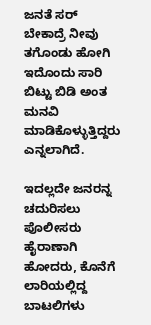ಜನತೆ ಸರ್‌ ಬೇಕಾದ್ರೆ ನೀವು ತಗೊಂಡು ಹೋಗಿ ಇದೊಂದು ಸಾರಿ ಬಿಟ್ಟು ಬಿಡಿ ಅಂತ ಮನವಿ ಮಾಡಿಕೊಳ್ಳುತ್ತಿದ್ದರು ಎನ್ನಲಾಗಿದೆ.

ಇದಲ್ಲದೇ ಜನರನ್ನ ಚದುರಿಸಲು ಪೊಲೀಸರು ಹೈರಾಣಾಗಿ ಹೋದರು, ಕೊನೆಗೆ ಲಾರಿಯಲ್ಲಿದ್ದ ಬಾಟಲಿಗಳು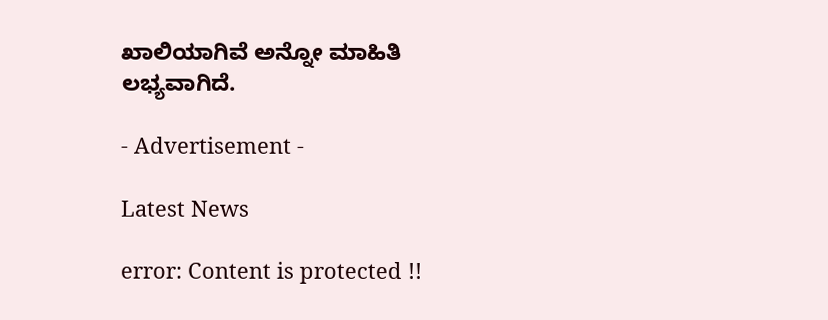ಖಾಲಿಯಾಗಿವೆ ಅನ್ನೋ ಮಾಹಿತಿ ಲಭ್ಯವಾಗಿದೆ.

- Advertisement -

Latest News

error: Content is protected !!